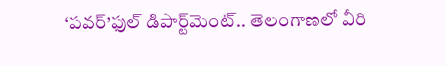‘పవర్’ఫుల్ డిపార్ట్‌మెంట్.. తెలంగాణలో వీరి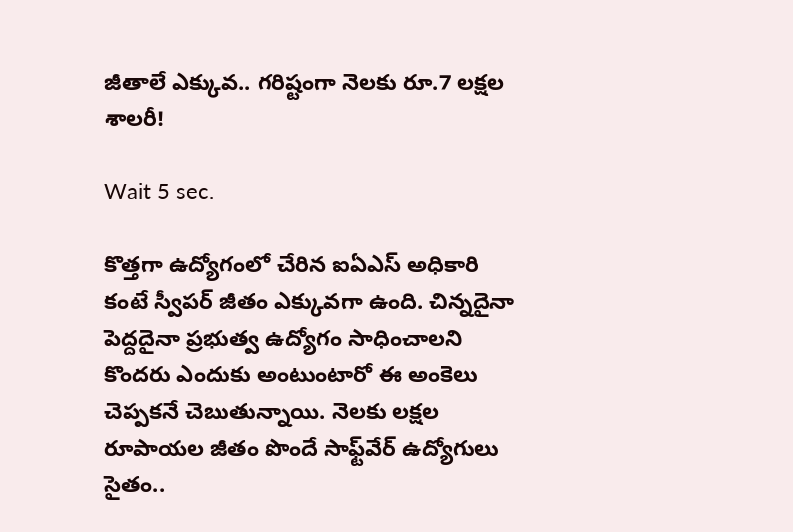జీతాలే ఎక్కువ.. గరిష్టంగా నెలకు రూ.7 లక్షల శాలరీ!

Wait 5 sec.

కొత్తగా ఉద్యోగంలో చేరిన ఐఏఎస్ అధికారి కంటే స్వీపర్ జీతం ఎక్కువగా ఉంది. చిన్నదైనా పెద్దదైనా ప్రభుత్వ ఉద్యోగం సాధించాలని కొందరు ఎందుకు అంటుంటారో ఈ అంకెలు చెప్పకనే చెబుతున్నాయి. నెలకు లక్షల రూపాయల జీతం పొందే సాఫ్ట్‌వేర్ ఉద్యోగులు సైతం..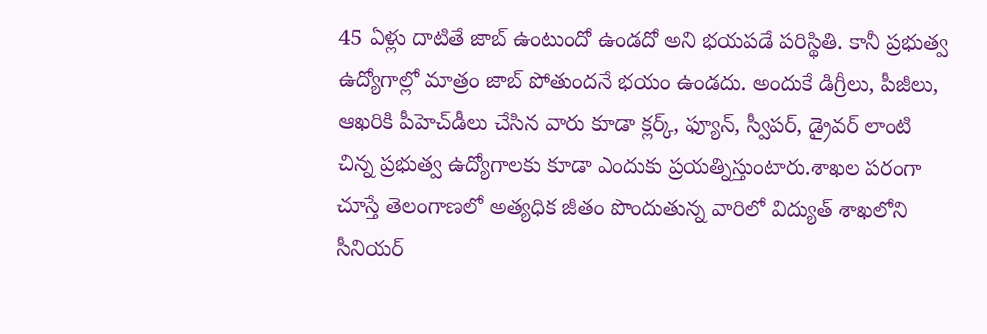45 ఏళ్లు దాటితే జాబ్ ఉంటుందో ఉండదో అని భయపడే పరిస్థితి. కానీ ప్రభుత్వ ఉద్యోగాల్లో మాత్రం జాబ్ పోతుందనే భయం ఉండదు. అందుకే డిగ్రీలు, పీజీలు, ఆఖరికి పీహెచ్‌డీలు చేసిన వారు కూడా క్లర్క్, ఫ్యూన్, స్వీపర్, డ్రైవర్ లాంటి చిన్న ప్రభుత్వ ఉద్యోగాలకు కూడా ఎందుకు ప్రయత్నిస్తుంటారు.శాఖల పరంగా చూస్తే తెలంగాణలో అత్యధిక జీతం పొందుతున్న వారిలో విద్యుత్ శాఖలోని సీనియర్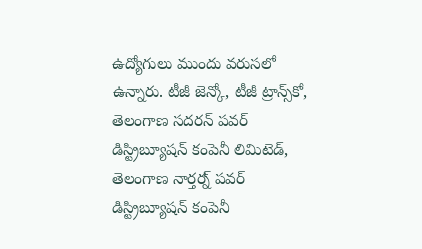ఉద్యోగులు ముందు వరుసలో ఉన్నారు. టీజీ జెన్కో, టీజీ ట్రాన్స్‌కో, తెలంగాణ సదరన్ పవర్ డిస్ట్రిబ్యూషన్ కంపెనీ లిమిటెడ్, తెలంగాణ నార్తర్న్ పవర్ డిస్ట్రిబ్యూషన్ కంపెనీ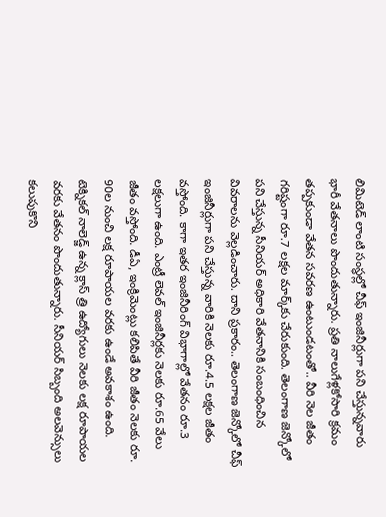లిమిటెడ్ లాంటి సంస్థల్లో చీఫ్ ఇంజినీర్లుగా పని చేస్తున్నవారు భారీ వేతనాలు పొందుతున్నారు. ప్రతి నాలుగేళ్లకోసారి క్రమం తప్పకుండా వేతన సవరణ ఉంటుండటంతో.. వీరి నెల జీతం గరిష్టంగా రూ.7 లక్షల మార్క్‌కు చేరుకుంది. తెలంగాణ జెన్కోలో పని చేస్తున్న సీనియర్ అధికారి వేతనానికి సంబంధించిన వివరాలను వెల్లడించారు. దాని ప్రకారం.. తెలంగాణ జెన్కోలో చీఫ్ ఇంజినీర్లుగా పని చేస్తున్న వారికి నెలకు రూ.4.5 లక్షల జీతం వస్తోంది. కాగా ఇతర ఇంజినీరింగ్ విభాగాల్లో వేతనం రూ.3 లక్షలుగా ఉంది. ఎంట్రీ లెవల్ ఇంజినీర్లకు నెలకు రూ.65 వేలు జీతం వస్తోంది. డీఏ, ఇంక్రిమెంట్లు కలిపితే వీరి జీతం నెలకు రూ. 90ల నుంచి లక్ష రూపాయల వరకు ఉండే అవకాశం ఉంది. టెక్నికల్ నాలెడ్జ్ ఉన్న క్లాస్ త్రి ఉద్యోగులు నెలకు లక్ష రూపాయల వరకు వేతనం పొందుతున్నారు. సీనియర్ సిబ్బంది అలవెన్సులు కలుపుకొని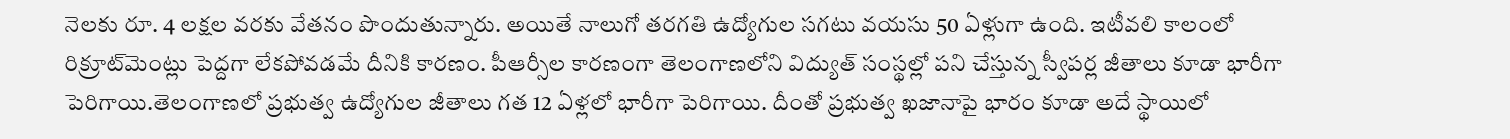నెలకు రూ. 4 లక్షల వరకు వేతనం పొందుతున్నారు. అయితే నాలుగో తరగతి ఉద్యోగుల సగటు వయసు 50 ఏళ్లుగా ఉంది. ఇటీవలి కాలంలో రిక్రూట్‌మెంట్లు పెద్దగా లేకపోవడమే దీనికి కారణం. పీఆర్సీల కారణంగా తెలంగాణలోని విద్యుత్ సంస్థల్లో పని చేస్తున్న స్వీపర్ల జీతాలు కూడా భారీగా పెరిగాయి.తెలంగాణలో ప్రభుత్వ ఉద్యోగుల జీతాలు గత 12 ఏళ్లలో భారీగా పెరిగాయి. దీంతో ప్రభుత్వ ఖజానాపై భారం కూడా అదే స్థాయిలో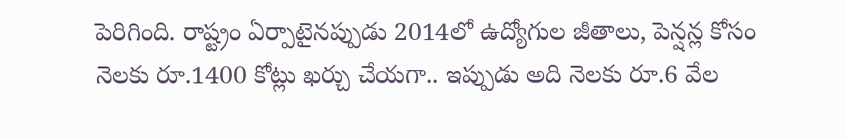పెరిగింది. రాష్ట్రం ఏర్పాటైనప్పుడు 2014లో ఉద్యోగుల జీతాలు, పెన్షన్ల కోసం నెలకు రూ.1400 కోట్లు ఖర్చు చేయగా.. ఇప్పుడు అది నెలకు రూ.6 వేల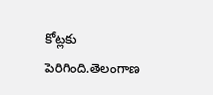కోట్లకు పెరిగింది.తెలంగాణ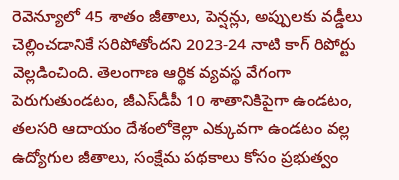రెవెన్యూలో 45 శాతం జీతాలు, పెన్షన్లు, అప్పులకు వడ్డీలు చెల్లించడానికే సరిపోతోందని 2023-24 నాటి కాగ్ రిపోర్టు వెల్లడించింది. తెలంగాణ ఆర్థిక వ్యవస్థ వేగంగా పెరుగుతుండటం, జీఎస్‌డీపీ 10 శాతానికిపైగా ఉండటం, తలసరి ఆదాయం దేశంలోకెల్లా ఎక్కువగా ఉండటం వల్ల ఉద్యోగుల జీతాలు, సంక్షేమ పథకాలు కోసం ప్రభుత్వం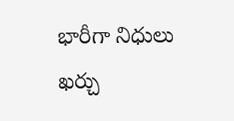భారీగా నిధులు ఖర్చు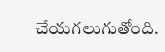చేయగలుగుతోంది.